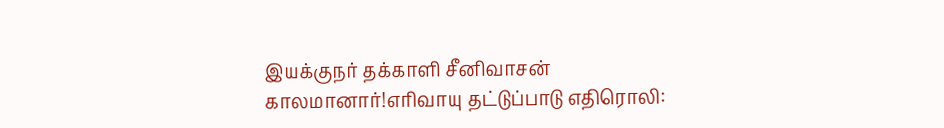இயக்குநர் தக்காளி சீனிவாசன் காலமானார்!எரிவாயு தட்டுப்பாடு எதிரொலி: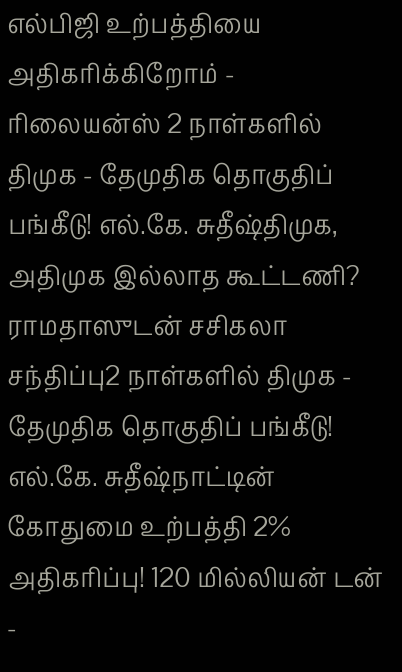எல்பிஜி உற்பத்தியை அதிகரிக்கிறோம் - ரிலையன்ஸ் 2 நாள்களில் திமுக - தேமுதிக தொகுதிப் பங்கீடு! எல்.கே. சுதீஷ்திமுக, அதிமுக இல்லாத கூட்டணி? ராமதாஸுடன் சசிகலா சந்திப்பு2 நாள்களில் திமுக - தேமுதிக தொகுதிப் பங்கீடு! எல்.கே. சுதீஷ்நாட்டின் கோதுமை உற்பத்தி 2% அதிகரிப்பு! 120 மில்லியன் டன் -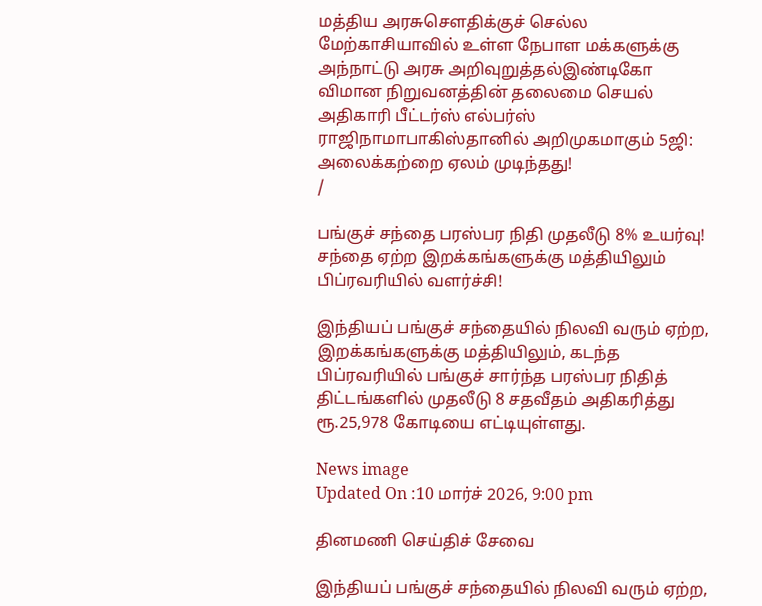மத்திய அரசுசௌதிக்குச் செல்ல மேற்காசியாவில் உள்ள நேபாள மக்களுக்கு அந்நாட்டு அரசு அறிவுறுத்தல்இண்டிகோ விமான நிறுவனத்தின் தலைமை செயல் அதிகாரி பீட்டர்ஸ் எல்பர்ஸ் ராஜிநாமாபாகிஸ்தானில் அறிமுகமாகும் 5ஜி: அலைக்கற்றை ஏலம் முடிந்தது!
/

பங்குச் சந்தை பரஸ்பர நிதி முதலீடு 8% உயர்வு! சந்தை ஏற்ற இறக்கங்களுக்கு மத்தியிலும் பிப்ரவரியில் வளர்ச்சி!

இந்தியப் பங்குச் சந்தையில் நிலவி வரும் ஏற்ற, இறக்கங்களுக்கு மத்தியிலும், கடந்த பிப்ரவரியில் பங்குச் சார்ந்த பரஸ்பர நிதித் திட்டங்களில் முதலீடு 8 சதவீதம் அதிகரித்து ரூ.25,978 கோடியை எட்டியுள்ளது.

News image
Updated On :10 மார்ச் 2026, 9:00 pm

தினமணி செய்திச் சேவை

இந்தியப் பங்குச் சந்தையில் நிலவி வரும் ஏற்ற,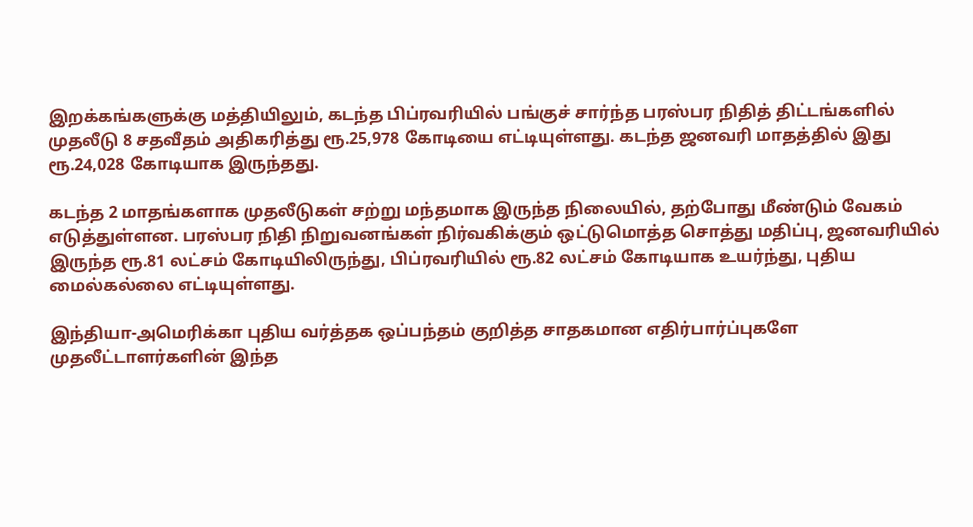இறக்கங்களுக்கு மத்தியிலும், கடந்த பிப்ரவரியில் பங்குச் சார்ந்த பரஸ்பர நிதித் திட்டங்களில் முதலீடு 8 சதவீதம் அதிகரித்து ரூ.25,978 கோடியை எட்டியுள்ளது. கடந்த ஜனவரி மாதத்தில் இது ரூ.24,028 கோடியாக இருந்தது.

கடந்த 2 மாதங்களாக முதலீடுகள் சற்று மந்தமாக இருந்த நிலையில், தற்போது மீண்டும் வேகம் எடுத்துள்ளன. பரஸ்பர நிதி நிறுவனங்கள் நிர்வகிக்கும் ஒட்டுமொத்த சொத்து மதிப்பு, ஜனவரியில் இருந்த ரூ.81 லட்சம் கோடியிலிருந்து, பிப்ரவரியில் ரூ.82 லட்சம் கோடியாக உயர்ந்து, புதிய மைல்கல்லை எட்டியுள்ளது.

இந்தியா-அமெரிக்கா புதிய வர்த்தக ஒப்பந்தம் குறித்த சாதகமான எதிர்பார்ப்புகளே முதலீட்டாளர்களின் இந்த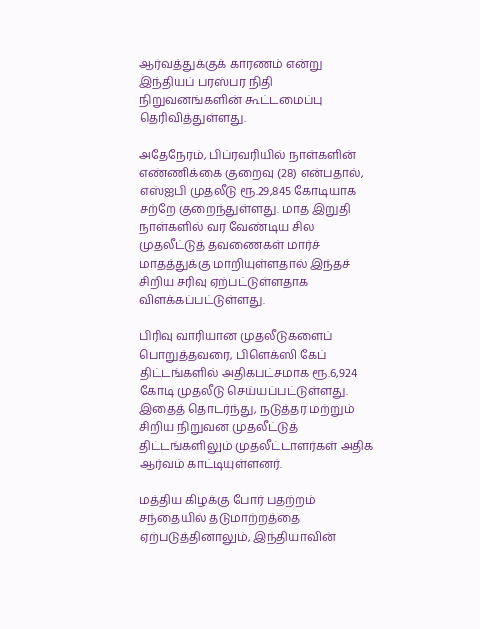ஆர்வத்துக்குக் காரணம் என்று இந்தியப் பரஸ்பர நிதி நிறுவனங்களின் கூட்டமைப்பு தெரிவித்துள்ளது.

அதேநேரம், பிப்ரவரியில் நாள்களின் எண்ணிக்கை குறைவு (28) என்பதால், எஸ்ஐபி முதலீடு ரூ.29,845 கோடியாக சற்றே குறைந்துள்ளது. மாத இறுதி நாள்களில் வர வேண்டிய சில முதலீட்டுத் தவணைகள் மார்ச் மாதத்துக்கு மாறியுள்ளதால் இந்தச் சிறிய சரிவு ஏற்பட்டுள்ளதாக விளக்கப்பட்டுள்ளது.

பிரிவு வாரியான முதலீடுகளைப் பொறுத்தவரை, பிளெக்ஸி கேப் திட்டங்களில் அதிகபட்சமாக ரூ.6,924 கோடி முதலீடு செய்யப்பட்டுள்ளது. இதைத் தொடர்ந்து, நடுத்தர மற்றும் சிறிய நிறுவன முதலீட்டுத் திட்டங்களிலும் முதலீட்டாளர்கள் அதிக ஆர்வம் காட்டியுள்ளனர்.

மத்திய கிழக்கு போர் பதற்றம் சந்தையில் தடுமாற்றத்தை ஏற்படுத்தினாலும், இந்தியாவின்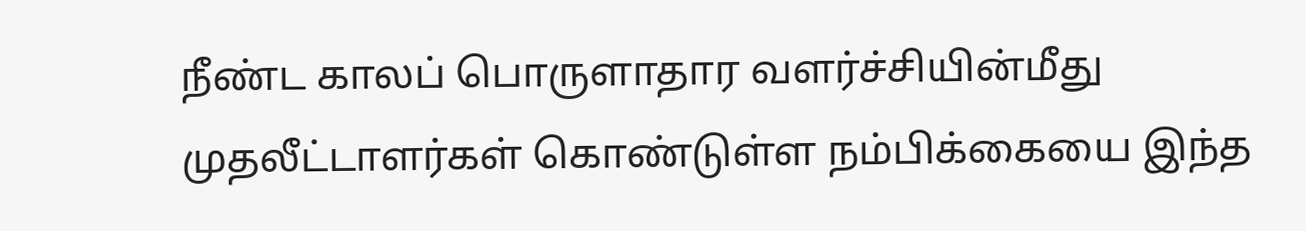நீண்ட காலப் பொருளாதார வளர்ச்சியின்மீது முதலீட்டாளர்கள் கொண்டுள்ள நம்பிக்கையை இந்த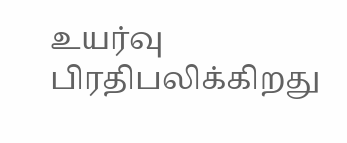உயர்வு பிரதிபலிக்கிறது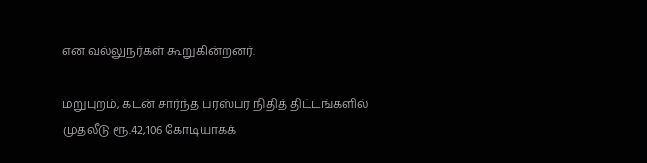என வல்லுநர்கள் கூறுகின்றனர்.

மறுபுறம், கடன் சார்ந்த பரஸ்பர நிதித் திட்டங்களில் முதலீடு ரூ.42,106 கோடியாகக்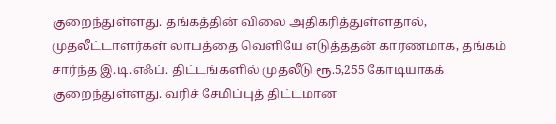குறைந்துள்ளது. தங்கத்தின் விலை அதிகரித்துள்ளதால், முதலீட்டாளர்கள் லாபத்தை வெளியே எடுத்ததன் காரணமாக, தங்கம் சார்ந்த இ.டி.எஃப். திட்டங்களில் முதலீடு ரூ.5,255 கோடியாகக் குறைந்துள்ளது. வரிச் சேமிப்புத் திட்டமான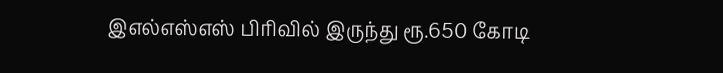இஎல்எஸ்எஸ் பிரிவில் இருந்து ரூ.650 கோடி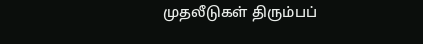முதலீடுகள் திரும்பப்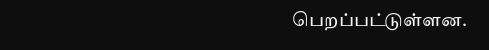பெறப்பட்டுள்ளன.